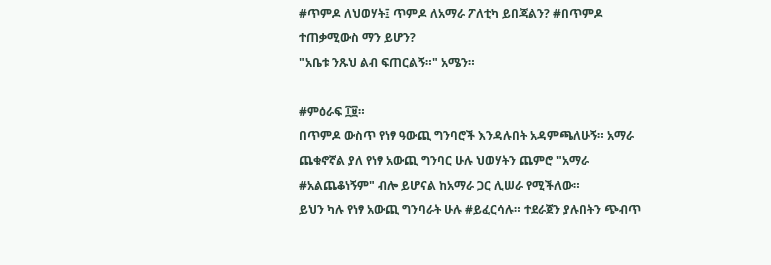#ጥምዶ ለህወሃት፤ ጥምዶ ለአማራ ፖለቲካ ይበጃልን? #በጥምዶ ተጠቃሚውስ ማን ይሆን?
"አቤቱ ንጹህ ልብ ፍጠርልኝ።" አሜን።

#ምዕራፍ ፲፱።
በጥምዶ ውስጥ የነፃ ዓውጪ ግንባሮች እንዳሉበት አዳምጫለሁኝ። አማራ ጨቁኖኛል ያለ የነፃ አውጪ ግንባር ሁሉ ህወሃትን ጨምሮ "አማራ #አልጨቆነኝም" ብሎ ይሆናል ከአማራ ጋር ሊሠራ የሚችለው።
ይህን ካሉ የነፃ አውጪ ግንባራት ሁሉ #ይፈርሳሉ። ተደራጀን ያሉበትን ጭብጥ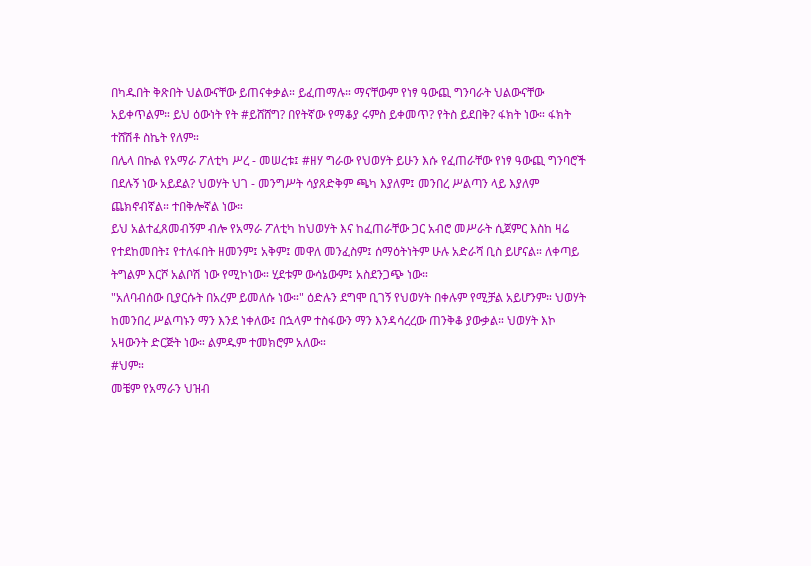በካዱበት ቅጽበት ህልውናቸው ይጠናቀቃል። ይፈጠማሉ። ማናቸውም የነፃ ዓውጪ ግንባራት ህልውናቸው አይቀጥልም። ይህ ዕውነት የት #ይሸሸግ? በየትኛው የማቆያ ሩምስ ይቀመጥ? የትስ ይደበቅ? ፋክት ነው። ፋክት ተሸሽቶ ስኬት የለም።
በሌላ በኩል የአማራ ፖለቲካ ሥረ - መሠረቱ፤ #ዘሃ ግራው የህወሃት ይሁን እሱ የፈጠራቸው የነፃ ዓውጪ ግንባሮች በደሉኝ ነው አይደል? ህወሃት ህገ - መንግሥት ሳያጸድቅም ጫካ እያለም፤ መንበረ ሥልጣን ላይ እያለም ጨክኖብኛል። ተበቅሎኛል ነው።
ይህ አልተፈጸመብኝም ብሎ የአማራ ፖለቲካ ከህወሃት እና ከፈጠራቸው ጋር አብሮ መሥራት ሲጀምር እስከ ዛሬ የተደከመበት፤ የተለፋበት ዘመንም፤ አቅም፤ መዋለ መንፈስም፤ ሰማዕትነትም ሁሉ አድራሻ ቢስ ይሆናል። ለቀጣይ ትግልም እርሾ አልቦሽ ነው የሚኮነው። ሂደቱም ውሳኔውም፤ አስደንጋጭ ነው።
"አለባብሰው ቢያርሱት በአረም ይመለሱ ነው።" ዕድሉን ደግሞ ቢገኝ የህወሃት በቀሉም የሚቻል አይሆንም። ህወሃት ከመንበረ ሥልጣኑን ማን እንደ ነቀለው፤ በኋላም ተስፋውን ማን እንዳሳረረው ጠንቅቆ ያውቃል። ህወሃት እኮ አዛውንት ድርጅት ነው። ልምዱም ተመክሮም አለው።
#ህም።
መቼም የአማራን ህዝብ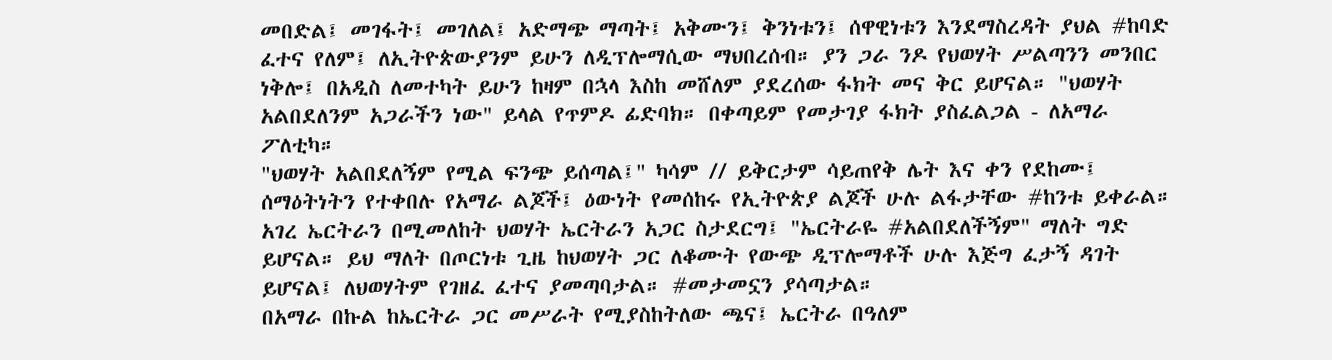መበድል፤ መገፋት፤ መገለል፤ አድማጭ ማጣት፤ አቅሙን፤ ቅንነቱን፤ ሰዋዊነቱን እንደማስረዳት ያህል #ከባድ ፈተና የለም፤ ለኢትዮጵውያንም ይሁን ለዲፕሎማሲው ማህበረሰብ። ያን ጋራ ንዶ የህወሃት ሥልጣንን መንበር ነቅሎ፤ በአዲስ ለመተካት ይሁን ከዛም በኋላ እስከ መሸለም ያደረሰው ፋክት መና ቅር ይሆናል። "ህወሃት አልበደለንም አጋራችን ነው" ይላል የጥምዶ ፊድባክ። በቀጣይም የመታገያ ፋክት ያስፈልጋል - ለአማራ ፖለቲካ።
"ህወሃት አልበደለኝም የሚል ፍንጭ ይሰጣል፤" ካሳም // ይቅርታም ሳይጠየቅ ሌት እና ቀን የደከሙ፤ ሰማዕትነትን የተቀበሉ የአማራ ልጆች፤ ዕውነት የመሰከሩ የኢትዮጵያ ልጆች ሁሉ ልፋታቸው #ከንቱ ይቀራል።
አገረ ኤርትራን በሚመለከት ህወሃት ኤርትራን አጋር ስታደርግ፤ "ኤርትራዬ #አልበደለችኝም" ማለት ግድ ይሆናል። ይህ ማለት በጦርነቱ ጊዜ ከህወሃት ጋር ለቆሙት የውጭ ዲፕሎማቶች ሁሉ እጅግ ፈታኝ ዳገት ይሆናል፤ ለህወሃትም የገዘፈ ፈተና ያመጣባታል። #መታመኗን ያሳጣታል።
በአማራ በኩል ከኤርትራ ጋር መሥራት የሚያስከትለው ጫና፤ ኤርትራ በዓለም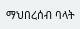ማህበረሰብ ባላት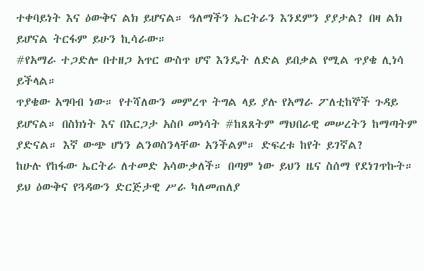ተቀባይነት እና ዕውቅና ልክ ይሆናል። ዓለማችን ኤርትራን እንደምን ያያታል? በዛ ልክ ይሆናል ትርፋም ይሁን ኪሳራው።
#የአማራ ተጋድሎ በተዘጋ አጥር ውስጥ ሆኖ እንዴት ለድል ይበቃል የሚል ጥያቄ ሊነሳ ይችላል።
ጥያቄው አግባብ ነው። የተሻለውን መምረጥ ትግል ላይ ያሉ የአማራ ፖለቲከኞች ጉዳይ ይሆናል። በስክነት እና በእርጋታ አስቦ መነሳት #ከጸጸትም ማህበራዊ መሠረትን ከማጣትም ያድናል። እኛ ውጭ ሆነን ልንወስንላቸው አንችልም። ድፍረቱ ከየት ይገኛል?
ከሁሉ የከፋው ኤርትራ ለተመድ አሳውቃለች። በጣም ነው ይህን ዜና ስሰማ የደነገጥኩት። ይህ ዕውቅና የጓዳውን ድርጅታዊ ሥራ ካለመጠለያ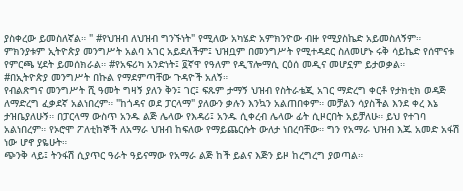ያስቀረው ይመስለኛል። " #የህዝብ ለህዝብ ግንኙነት" የሚለው አካሄድ አምክንዮው ብዙ የሚያስኬድ አይመስለኝም።
ምክንያቱም ኢትዮጵያ መንግሥት አልባ አገር አይደለችም፤ ህዝቧም በመንግሥት የሚተዳደር ስለመሆኑ ሩቅ ሳይኬድ የሰሞናቱ የምርጫ ሂደት ይመሰክራል። #የአፍሪካ አንድነት፤ ፬ኛዋ የዓለም የዲፕሎማሲ ርዕሰ መዲና መሆኗም ይታወቃል።
#በኢትዮጵያ መንግሥት በኩል የማደምጣቸው ጉዳዮች አለኝ።
የብልጽግና መንግሥት ሺ ዓመት ግዛኝ ያለን ቅን፤ ገር፤ ፍጹም ታማኝ ህዝብ የስትራቴጂ አገር ማድረግ ቀርቶ የታክቲክ ወዳጅ ለማድረግ ፈቃደኛ አልነበረም። "ከጎዳና ወደ ፓርላማ" ያለውን ቃሉን እንኳን አልጠበቀም። መቻልን ሳያስችል እንደ ቀረ እኔ ታዝቤያለሁኝ። በፓርላማ ውስጥ አንዱ ልጅ ሌላው የእዳሪ፤ አንዱ ሲቀረብ ሌላው ፊት ሲዞርበት አይቻለሁ። ይህ የተገባ አልነበረም። የኦሮሞ ፖለቲከኞች ለአማራ ህዝብ ከፍለው የማይጨርሱት ውለታ ነበረባቸው። ግን የአማራ ህዝብ እጁ አመድ አፋሽ ነው ሆኖ ያዬሁት።
ጭንቅ ላይ፤ ትንፋሽ ሲያጥር ዓራት ዓይናማው የአማራ ልጅ ከች ይልና እጅን ይዞ ከረግረግ ያወጣል።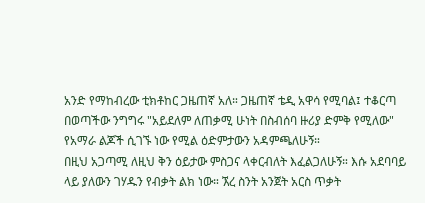አንድ የማከብረው ቲክቶከር ጋዜጠኛ አለ። ጋዜጠኛ ቴዲ አዋሳ የሚባል፤ ተቆርጣ በወጣችው ንግግሩ "አይደለም ለጠቃሚ ሁነት በስብሰባ ዙሪያ ድምቅ የሚለው" የአማራ ልጆች ሲገኙ ነው የሚል ዕድምታውን አዳምጫለሁኝ።
በዚህ አጋጣሚ ለዚህ ቅን ዕይታው ምስጋና ላቀርብለት እፈልጋለሁኝ። እሱ አደባባይ ላይ ያለውን ገሃዱን የብቃት ልክ ነው። ኧረ ስንት አንጀት አርስ ጥቃት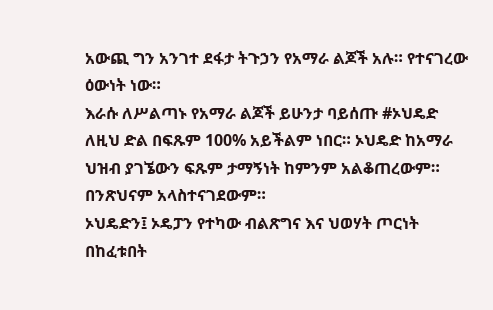አውጪ ግን አንገተ ደፋታ ትጉኃን የአማራ ልጆች አሉ። የተናገረው ዕውነት ነው።
እራሱ ለሥልጣኑ የአማራ ልጆች ይሁንታ ባይሰጡ #ኦህዴድ ለዚህ ድል በፍጹም 100% አይችልም ነበር። ኦህዴድ ከአማራ ህዝብ ያገኜውን ፍጹም ታማኝነት ከምንም አልቆጠረውም። በንጽህናም አላስተናገደውም።
ኦህዴድን፤ ኦዴፓን የተካው ብልጽግና እና ህወሃት ጦርነት በከፈቱበት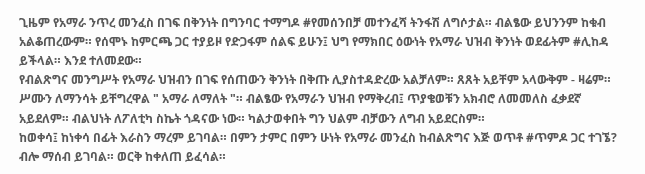ጊዜም የአማራ ንጥረ መንፈስ በገፍ በቅንነት በግንባር ተማግዶ #የመሰንበቻ መተንፈሻ ትንፋሽ ለግሶታል። ብልፄው ይህንንም ከቁብ አልቆጠረውም። የሰሞኑ ከምርጫ ጋር ተያይዞ የድጋፋም ሰልፍ ይሁን፤ ህግ የማክበር ዕውነት የአማራ ህዝብ ቅንነት ወደፊትም #ሊከዳ ይችላል። እንደ ተለመደው።
የብልጽግና መንግሥት የአማራ ህዝብን በገፍ የሰጠውን ቅንነት በቅጡ ሊያስተዳድረው አልቻለም። ጸጸት አይቸም አላውቅም - ዛሬም። ሥሙን ለማንሳት ይቸግረዋል " አማራ ለማለት "። ብልፄው የአማራን ህዝብ የማቅረብ፤ ጥያቄወቹን አክብሮ ለመመለስ ፈቃደኛ አይደለም። ብልህነት ለፖለቲካ ስኬት ጎዳናው ነው። ካልታወቀበት ግን ህልም ብቻውን ለግብ አይደርስም።
ከወቀሳ፤ ከነቀሳ በፊት እራስን ማረም ይገባል። በምን ታምር በምን ሁነት የአማራ መንፈስ ከብልጽግና እጅ ወጥቶ #ጥምዶ ጋር ተገኜ? ብሎ ማሰብ ይገባል። ወርቅ ከቀለጠ ይፈሳል።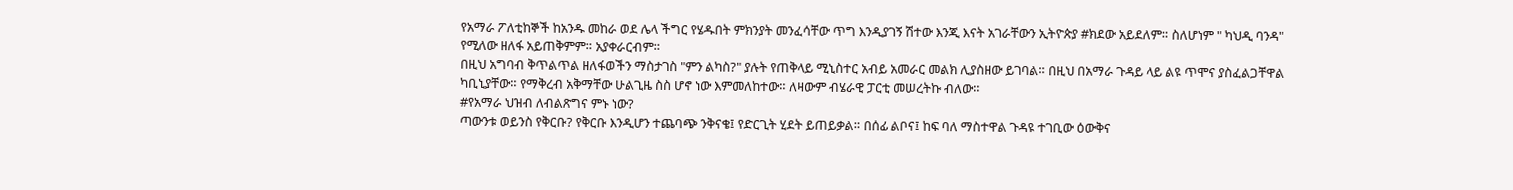የአማራ ፖለቲከኞች ከአንዱ መከራ ወደ ሌላ ችግር የሄዱበት ምክንያት መንፈሳቸው ጥግ እንዲያገኝ ሽተው እንጂ እናት አገራቸውን ኢትዮጵያ #ክደው አይደለም። ስለሆነም " ካህዲ ባንዳ" የሚለው ዘለፋ አይጠቅምም። አያቀራርብም።
በዚህ አግባብ ቅጥልጥል ዘለፋወችን ማስታገስ "ምን ልካስ?" ያሉት የጠቅላይ ሚኒስተር አብይ አመራር መልክ ሊያስዘው ይገባል። በዚህ በአማራ ጉዳይ ላይ ልዩ ጥሞና ያስፈልጋቸዋል ካቢኒያቸው። የማቅረብ አቅማቸው ሁልጊዜ ስስ ሆኖ ነው እምመለከተው። ለዛውም ብሄራዊ ፓርቲ መሠረትኩ ብለው።
#የአማራ ህዝብ ለብልጽግና ምኑ ነው?
ጣውንቱ ወይንስ የቅርቡ? የቅርቡ እንዲሆን ተጨባጭ ንቅናቄ፤ የድርጊት ሂደት ይጠይቃል። በሰፊ ልቦና፤ ከፍ ባለ ማስተዋል ጉዳዩ ተገቢው ዕውቅና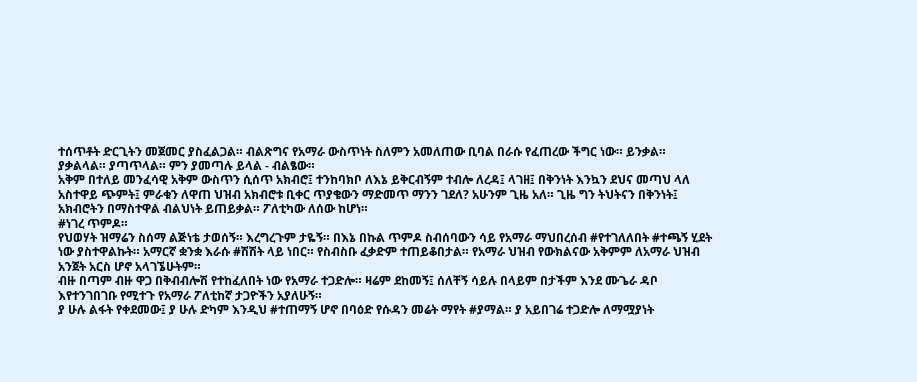ተሰጥቶት ድርጊትን መጀመር ያስፈልጋል። ብልጽግና የአማራ ውስጥነት ስለምን አመለጠው ቢባል በራሱ የፈጠረው ችግር ነው። ይንቃል። ያቃልላል። ያጣጥላል። ምን ያመጣሉ ይላል - ብልፄው።
አቅም በተለይ መንፈሳዊ አቅም ውስጥን ሲሰጥ አክብሮ፤ ተንከባክቦ ለእኔ ይቅርብኝም ተብሎ ለረዳ፤ ላገዘ፤ በቅንነት እንኳን ደህና መጣህ ላለ አስተዋይ ጭምት፤ ምራቁን ለዋጠ ህዝብ አክብሮቱ ቢቀር ጥያቄውን ማድመጥ ማንን ገደለ? አሁንም ጊዜ አለ። ጊዜ ግን ትህትናን በቅንነት፤ አክብሮትን በማስተዋል ብልህነት ይጠይቃል። ፖለቲካው ለሰው ከሆነ።
#ነገረ ጥምዶ።
የህወሃት ዝማሬን ስሰማ ልጅነቴ ታወሰኝ። እረግረጉም ታዬኝ። በእኔ በኩል ጥምዶ ስብሰባውን ሳይ የአማራ ማህበረሰብ #የተገለለበት #ተጫኝ ሂደት ነው ያስተዋልኩት። አማርኛ ቋንቋ እራሱ #ሽሽት ላይ ነበር። የስብስቡ ፈቃድም ተጠይቆበታል። የአማራ ህዝብ የውክልናው አቅምም ለአማራ ህዝብ አንጀት አርስ ሆኖ አላገኜሁትም።
ብዙ በጣም ብዙ ዋጋ በቅብብሎሽ የተከፈለበት ነው የአማራ ተጋድሎ። ዛሬም ደከመኝ፤ ሰለቸኝ ሳይሉ በላይም በታችም እንደ ሙጌራ ዳቦ እየተንገበገቡ የሚተጉ የአማራ ፖለቲከኛ ታጋዮችን አያለሁኝ።
ያ ሁሉ ልፋት የቀደመው፤ ያ ሁሉ ድካም እንዲህ #ተጠማኝ ሆኖ በባዕድ የሱዳን መሬት ማየት #ያማል። ያ አይበገሬ ተጋድሎ ለማሟያነት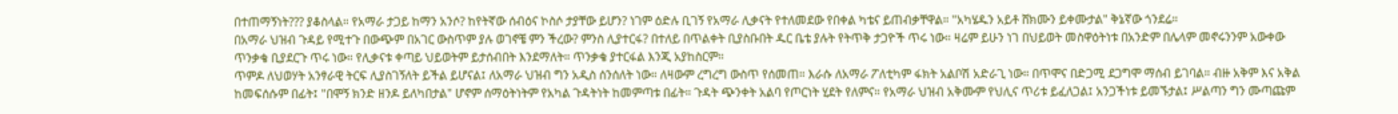በተጠማኝነት??? ያቆስላል። የአማራ ታጋይ ከማን አንሶ? ከየትኛው ሰብዕና ኮስሶ ታያቸው ይሆን? ነገም ዕድሉ ቢገኝ የአማራ ሊቃናት የተለመደው የበቀል ካቴና ይጠብቃቸዋል። "አካሄዱን አይቶ ሸክሙን ይቀሙታል" ቅኔኛው ጎንደሬ።
በአማራ ህዝብ ጉዳይ የሚተጉ በውጭም በአገር ውስጥም ያሉ ወገኖቼ ምን ችረው? ምንስ ሊያተርፋ? በተለይ በጥልቀት ቢያስቡበት ዱር ቤቴ ያሉት የትጥቅ ታጋዮች ጥሩ ነው። ዛሬም ይሁን ነገ በህይወት መስዋዕትነቱ በአንድም በሌላም መኖሩንንም አውቀው ጥንቃቄ ቢያደርጉ ጥሩ ነው። የሊቃናቱ ቀጣይ ህይወትም ይታሰብበት እንደማለት። ጥንቃቄ ያተርፋል እንጂ አያከስርም።
ጥምዶ ለህወሃት አንፃራዊ ትርፍ ሊያስገኝለት ይችል ይሆናል፤ ለአማራ ህዝብ ግን አዲስ ሰንሰለት ነው። ለዛውም ረግረግ ውስጥ የሰመጠ። እራሱ ለአማራ ፖለቲካም ፋክት አልቦሽ አድራጊ ነው። በጥሞና በድጋሚ ደጋግሞ ማሰብ ይገባል። ብዙ አቅም እና አቅል ከመፍሰሱም በፊት፤ "በሞኝ ክንድ ዘንዶ ይለካበታል" ሆኖም ሰማዕትነትም የአካል ጉዳትነት ከመምጣቱ በፊት። ጉዳት ጭንቀት አልባ የጦርነት ሂደት የለምና። የአማራ ህዝብ አቅሙም የህሊና ጥሪቱ ይፈለጋል፤ አንጋችነቱ ይመኙታል፤ ሥልጣን ግን ሙጣጩም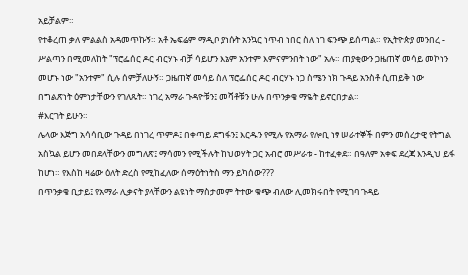አይቻልም።
የተቆረጠ ቃለ ምልልስ አዳመጥኩኝ። አቶ ኤፍሬም ማዲቦ ያነሱት አንኳር ነጥብ ነበር ስለ ነገ ፍንጭ ይሰጣል። የኢትዮጵያ መንበረ - ሥልጣን በሚመለከት "ፕሮፌሰር ዶር ብርሃኑ ብቻ ሳይሆን እኔም አንተም እምናምንበት ነው" አሉ። ጠያቂውን ጋዜጠኛ መሳይ መኮነን መሆኑ ነው "አንተም" ሲሉ ሰምቻለሁኝ። ጋዜጠኛ መሳይ ስለ ፕሮፌሰር ዶር ብርሃኑ ነጋ ስሜን ነክ ጉዳይ አንስቶ ሲጠይቅ ነው በግልጽነት ዕምነታቸውን የገለጹት። ነገረ አማራ ጉዳዮቹን፤ መሻቶቹን ሁሉ በጥንቃቄ ማዬት ይኖርበታል።
#እርገት ይሁን።
ሌላው እጅግ አሳሳቢው ጉዳይ በነገረ ጥምዶ፤ በቀጣይ ደግፋን፤ እርዱን የሚሉ የአማራ የሎቢ ነፃ ሠራተኞች በምን መሰረታዊ የትግል አስኳል ይሆን መበደላቸውን መግለጽ፤ ማሳመን የሚችሉት ከህወሃት ጋር አብሮ መሥራቱ - ከተፈቀደ። በዓለም አቀፍ ደረጃ እንዲህ ይፋ ከሆነ። የእስከ ዛሬው ዕለት ድረስ የሚከፈለው ሰማዕትነትስ ማን ይካሰው???
በጥንቃቄ ቢታይ፤ የአማራ ሊቃናት ያላቸውን ልዩነት ማስታመም ትተው ቁጭ ብለው ሊመክሩበት የሚገባ ጉዳይ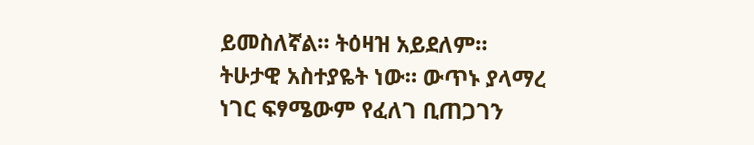ይመስለኛል። ትዕዛዝ አይደለም። ትሁታዊ አስተያዬት ነው። ውጥኑ ያላማረ ነገር ፍፃሜውም የፈለገ ቢጠጋገን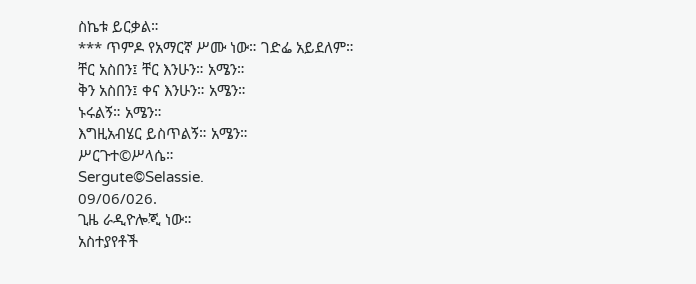ስኬቱ ይርቃል።
*** ጥምዶ የአማርኛ ሥሙ ነው። ገድፌ አይደለም።
ቸር አስበን፤ ቸር እንሁን። አሜን።
ቅን አስበን፤ ቀና እንሁን። አሜን።
ኑሩልኝ። አሜን።
እግዚአብሄር ይስጥልኝ። አሜን።
ሥርጉተ©ሥላሴ።
Sergute©Selassie.
09/06/026.
ጊዜ ራዲዮሎጂ ነው።
አስተያየቶች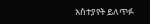አስተያየት ይለጥፉ